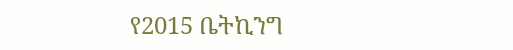የ2015 ቤትኪንግ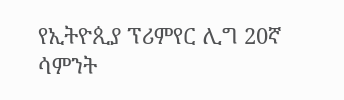የኢትዮጲያ ፕሪምየር ሊግ 20ኛ ሳምንት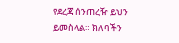የደረጃ ሰንጠረዥ ይህን ይመስላል። ክለባችን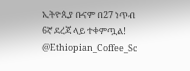ኢትዮጲያ ቡናም በ27 ነጥብ 6ኛ ደረጃ ላይ ተቀምጧል! @Ethiopian_Coffee_Sc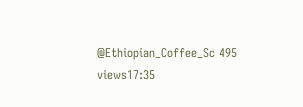@Ethiopian_Coffee_Sc 495 views17:35